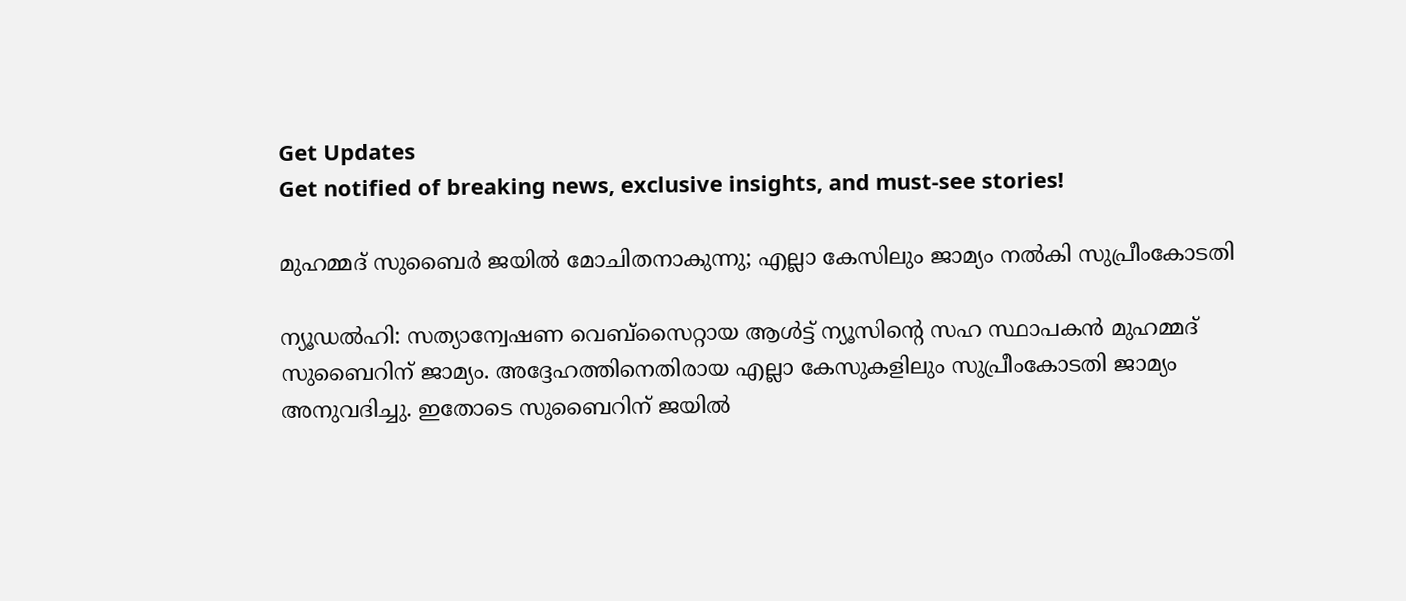Get Updates
Get notified of breaking news, exclusive insights, and must-see stories!

മുഹമ്മദ് സുബൈര്‍ ജയില്‍ മോചിതനാകുന്നു; എല്ലാ കേസിലും ജാമ്യം നല്‍കി സുപ്രീംകോടതി

ന്യൂഡല്‍ഹി: സത്യാന്വേഷണ വെബ്‌സൈറ്റായ ആള്‍ട്ട് ന്യൂസിന്റെ സഹ സ്ഥാപകന്‍ മുഹമ്മദ് സുബൈറിന് ജാമ്യം. അദ്ദേഹത്തിനെതിരായ എല്ലാ കേസുകളിലും സുപ്രീംകോടതി ജാമ്യം അനുവദിച്ചു. ഇതോടെ സുബൈറിന് ജയില്‍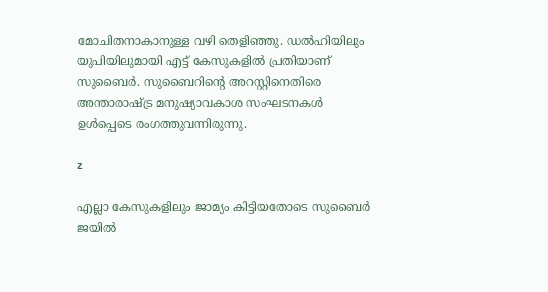മോചിതനാകാനുള്ള വഴി തെളിഞ്ഞു. ഡല്‍ഹിയിലും യുപിയിലുമായി എട്ട് കേസുകളില്‍ പ്രതിയാണ് സുബൈര്‍. സുബൈറിന്റെ അറസ്റ്റിനെതിരെ അന്താരാഷ്ട്ര മനുഷ്യാവകാശ സംഘടനകള്‍ ഉള്‍പ്പെടെ രംഗത്തുവന്നിരുന്നു.

z

എല്ലാ കേസുകളിലും ജാമ്യം കിട്ടിയതോടെ സുബൈര്‍ ജയില്‍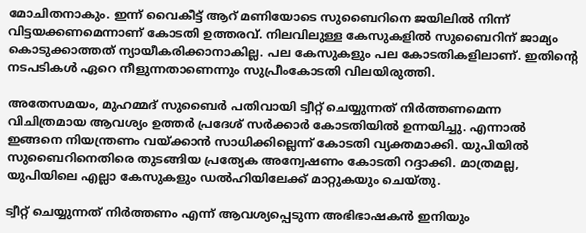മോചിതനാകും. ഇന്ന് വൈകീട്ട് ആറ് മണിയോടെ സുബൈറിനെ ജയിലില്‍ നിന്ന് വിട്ടയക്കണമെന്നാണ് കോടതി ഉത്തരവ്. നിലവിലുള്ള കേസുകളില്‍ സുബൈറിന് ജാമ്യം കൊടുക്കാത്തത് ന്യായീകരിക്കാനാകില്ല. പല കേസുകളും പല കോടതികളിലാണ്. ഇതിന്റെ നടപടികള്‍ ഏറെ നീളുന്നതാണെന്നും സുപ്രീംകോടതി വിലയിരുത്തി.

അതേസമയം, മുഹമ്മദ് സുബൈര്‍ പതിവായി ട്വീറ്റ് ചെയ്യുന്നത് നിര്‍ത്തണമെന്ന വിചിത്രമായ ആവശ്യം ഉത്തര്‍ പ്രദേശ് സര്‍ക്കാര്‍ കോടതിയില്‍ ഉന്നയിച്ചു. എന്നാല്‍ ഇങ്ങനെ നിയന്ത്രണം വയ്ക്കാന്‍ സാധിക്കില്ലെന്ന് കോടതി വ്യക്തമാക്കി. യുപിയില്‍ സുബൈറിനെതിരെ തുടങ്ങിയ പ്രത്യേക അന്വേഷണം കോടതി റദ്ദാക്കി. മാത്രമല്ല, യുപിയിലെ എല്ലാ കേസുകളും ഡല്‍ഹിയിലേക്ക് മാറ്റുകയും ചെയ്തു.

ട്വീറ്റ് ചെയ്യുന്നത് നിര്‍ത്തണം എന്ന് ആവശ്യപ്പെടുന്ന അഭിഭാഷകന്‍ ഇനിയും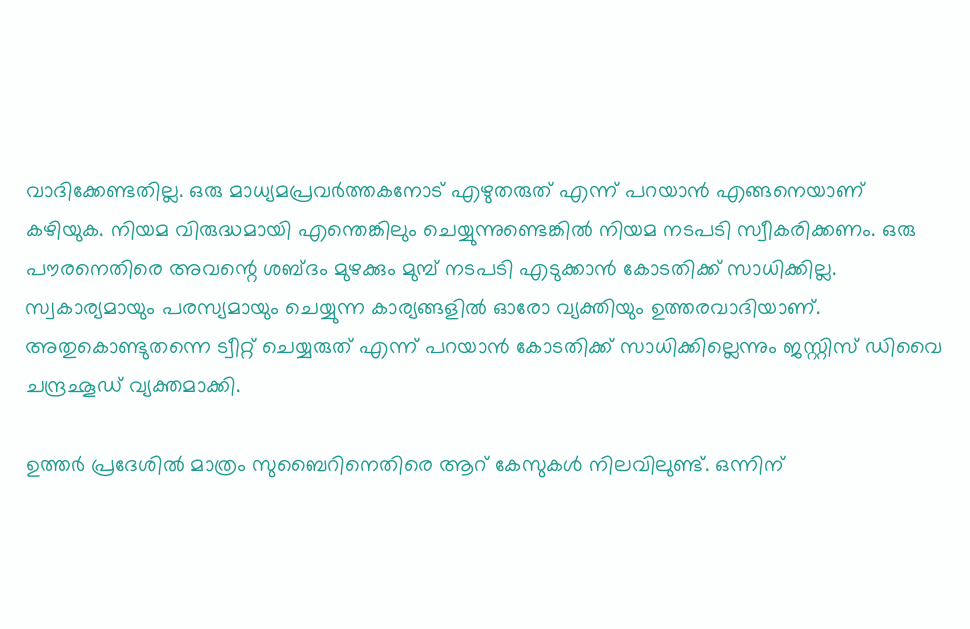വാദിക്കേണ്ടതില്ല. ഒരു മാധ്യമപ്രവര്‍ത്തകനോട് എഴുതരുത് എന്ന് പറയാന്‍ എങ്ങനെയാണ് കഴിയുക. നിയമ വിരുദ്ധമായി എന്തെങ്കിലും ചെയ്യുന്നുണ്ടെങ്കില്‍ നിയമ നടപടി സ്വീകരിക്കണം. ഒരു പൗരനെതിരെ അവന്റെ ശബ്ദം മുഴക്കും മുമ്പ് നടപടി എടുക്കാന്‍ കോടതിക്ക് സാധിക്കില്ല. സ്വകാര്യമായും പരസ്യമായും ചെയ്യുന്ന കാര്യങ്ങളില്‍ ഓരോ വ്യക്തിയും ഉത്തരവാദിയാണ്. അതുകൊണ്ടുതന്നെ ട്വീറ്റ് ചെയ്യരുത് എന്ന് പറയാന്‍ കോടതിക്ക് സാധിക്കില്ലെന്നും ജസ്റ്റിസ് ഡിവൈ ചന്ദ്രഛൂഡ് വ്യക്തമാക്കി.

ഉത്തര്‍ പ്രദേശില്‍ മാത്രം സുബൈറിനെതിരെ ആറ് കേസുകള്‍ നിലവിലുണ്ട്. ഒന്നിന്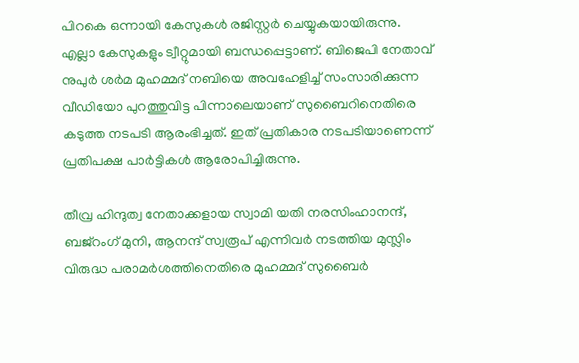പിറകെ ഒന്നായി കേസുകള്‍ രജിസ്റ്റര്‍ ചെയ്യുകയായിരുന്നു. എല്ലാ കേസുകളും ട്വീറ്റുമായി ബന്ധപ്പെട്ടാണ്. ബിജെപി നേതാവ് നുപുര്‍ ശര്‍മ മുഹമ്മദ് നബിയെ അവഹേളിച്ച് സംസാരിക്കുന്ന വീഡിയോ പുറത്തുവിട്ട പിന്നാലെയാണ് സുബൈറിനെതിരെ കടുത്ത നടപടി ആരംഭിച്ചത്. ഇത് പ്രതികാര നടപടിയാണെന്ന് പ്രതിപക്ഷ പാര്‍ട്ടികള്‍ ആരോപിച്ചിരുന്നു.

തീവ്ര ഹിന്ദുത്വ നേതാക്കളായ സ്വാമി യതി നരസിംഹാനന്ദ്, ബജ്‌റംഗ് മുനി, ആനന്ദ് സ്വരൂപ് എന്നിവര്‍ നടത്തിയ മുസ്ലിം വിരുദ്ധ പരാമര്‍ശത്തിനെതിരെ മുഹമ്മദ് സുബൈര്‍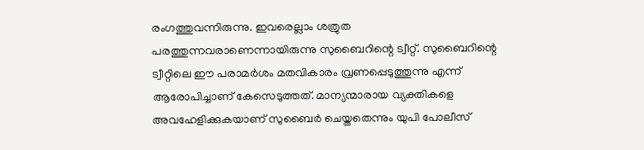രംഗത്തുവന്നിരുന്നു. ഇവരെല്ലാം ശത്രുത പരത്തുന്നവരാണെന്നായിരുന്നു സുബൈറിന്റെ ട്വീറ്റ്. സുബൈറിന്റെ ട്വീറ്റിലെ ഈ പരാമര്‍ശം മതവികാരം വ്രണപ്പെടുത്തുന്നു എന്ന് ആരോപിച്ചാണ് കേസെടുത്തത്. മാന്യന്മാരായ വ്യക്തികളെ അവഹേളിക്കുകയാണ് സുബൈര്‍ ചെയ്തതെന്നും യുപി പോലീസ്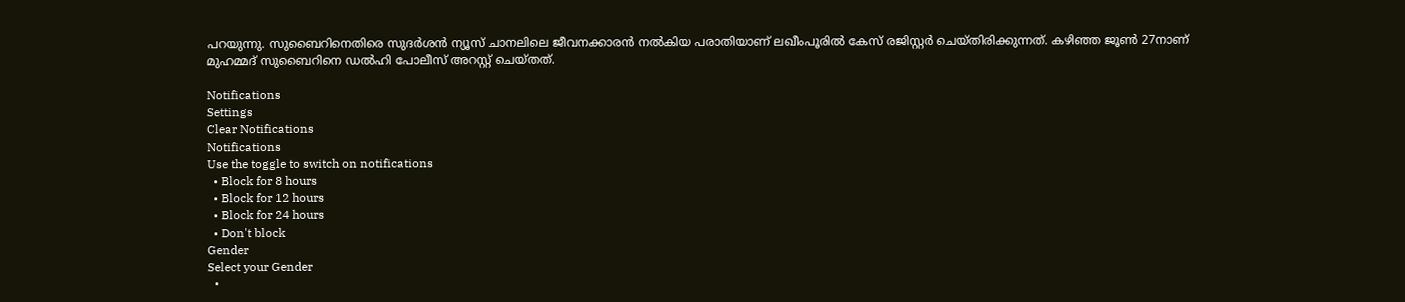പറയുന്നു. സുബൈറിനെതിരെ സുദര്‍ശന്‍ ന്യൂസ് ചാനലിലെ ജീവനക്കാരന്‍ നല്‍കിയ പരാതിയാണ് ലഖീംപൂരില്‍ കേസ് രജിസ്റ്റര്‍ ചെയ്തിരിക്കുന്നത്. കഴിഞ്ഞ ജൂണ്‍ 27നാണ് മുഹമ്മദ് സുബൈറിനെ ഡല്‍ഹി പോലീസ് അറസ്റ്റ് ചെയ്തത്.

Notifications
Settings
Clear Notifications
Notifications
Use the toggle to switch on notifications
  • Block for 8 hours
  • Block for 12 hours
  • Block for 24 hours
  • Don't block
Gender
Select your Gender
  •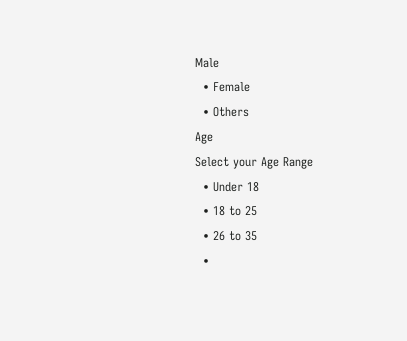Male
  • Female
  • Others
Age
Select your Age Range
  • Under 18
  • 18 to 25
  • 26 to 35
  •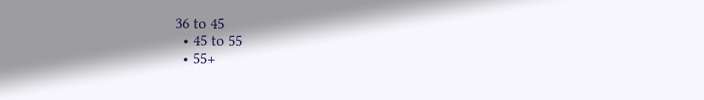36 to 45
  • 45 to 55
  • 55+